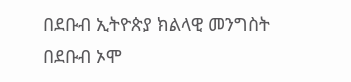በደቡብ ኢትዮጵያ ክልላዊ መንግስት በደቡብ ኦሞ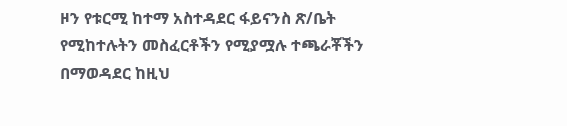ዞን የቱርሚ ከተማ አስተዳደር ፋይናንስ ጽ/ቤት የሚከተሉትን መስፈርቶችን የሚያሟሉ ተጫራቾችን በማወዳደር ከዚህ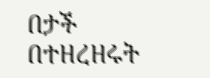በታች በተዘረዘሩት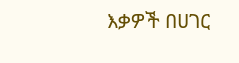እቃዎች በሀገር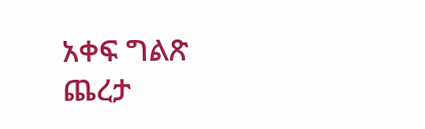አቀፍ ግልጽ ጨረታ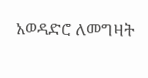አወዳድሮ ለመግዛት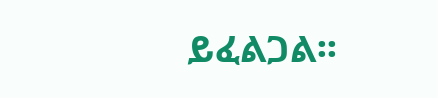ይፈልጋል፡፡